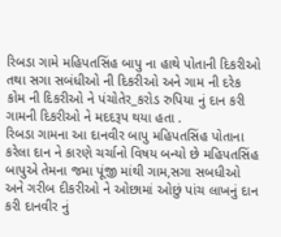રિબડા ગામે મહિપતસિંહ બાપુ ના હાથે પોતાની દિકરીઓ તથા સગા સબંધીઓ ની દિકરીઓ અને ગામ ની દરેક કોમ ની દિકરીઓ ને પંચોતેર_કરોડ રુપિયા નું દાન કરી ગામની દિકરીઓ ને મદદરૂપ થયા હતા .
રિબડા ગામના આ દાનવીર બાપુ મહિપતસિંહ પોતાના કરેલા દાન ને કારણે ચર્ચાનો વિષય બન્યો છે મહિપતસિંહ બાપુએ તેમના જમા પૂંજી માંથી ગામ,સગા સબધીઓ અને ગરીબ દીકરીઓ ને ઓછામાં ઓછું પાંચ લાખનું દાન કરી દાનવીર નું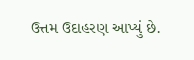ઉત્તમ ઉદાહરણ આપ્યું છે.